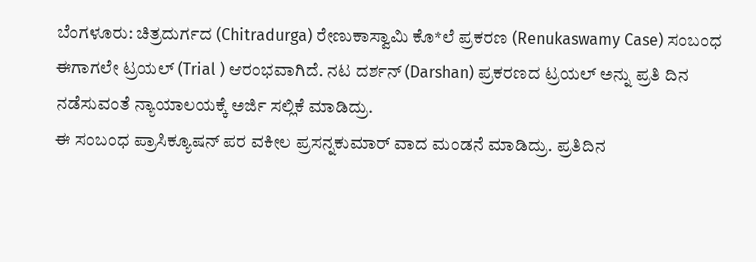ಬೆಂಗಳೂರು: ಚಿತ್ರದುರ್ಗದ (Chitradurga) ರೇಣುಕಾಸ್ವಾಮಿ ಕೊ*ಲೆ ಪ್ರಕರಣ (Renukaswamy Case) ಸಂಬಂಧ ಈಗಾಗಲೇ ಟ್ರಯಲ್ (Trial ) ಆರಂಭವಾಗಿದೆ. ನಟ ದರ್ಶನ್ (Darshan) ಪ್ರಕರಣದ ಟ್ರಯಲ್ ಅನ್ನು ಪ್ರತಿ ದಿನ ನಡೆಸುವಂತೆ ನ್ಯಾಯಾಲಯಕ್ಕೆ ಅರ್ಜಿ ಸಲ್ಲಿಕೆ ಮಾಡಿದ್ರು.
ಈ ಸಂಬಂಧ ಪ್ರಾಸಿಕ್ಯೂಷನ್ ಪರ ವಕೀಲ ಪ್ರಸನ್ನಕುಮಾರ್ ವಾದ ಮಂಡನೆ ಮಾಡಿದ್ರು. ಪ್ರತಿದಿನ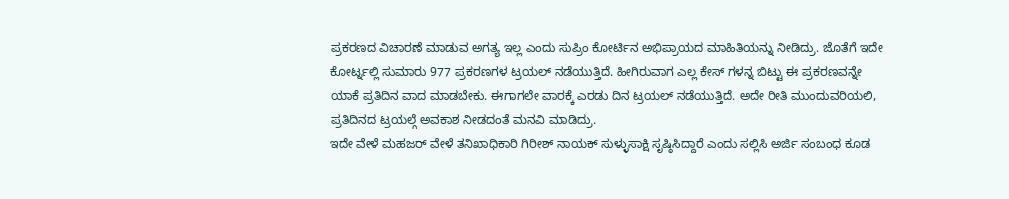ಪ್ರಕರಣದ ವಿಚಾರಣೆ ಮಾಡುವ ಅಗತ್ಯ ಇಲ್ಲ ಎಂದು ಸುಪ್ರಿಂ ಕೋರ್ಟಿನ ಅಭಿಪ್ರಾಯದ ಮಾಹಿತಿಯನ್ನು ನೀಡಿದ್ರು. ಜೊತೆಗೆ ಇದೇ ಕೋರ್ಟ್ನಲ್ಲಿ ಸುಮಾರು 977 ಪ್ರಕರಣಗಳ ಟ್ರಯಲ್ ನಡೆಯುತ್ತಿದೆ. ಹೀಗಿರುವಾಗ ಎಲ್ಲ ಕೇಸ್ ಗಳನ್ನ ಬಿಟ್ಟು ಈ ಪ್ರಕರಣವನ್ನೇ ಯಾಕೆ ಪ್ರತಿದಿನ ವಾದ ಮಾಡಬೇಕು. ಈಗಾಗಲೇ ವಾರಕ್ಕೆ ಎರಡು ದಿನ ಟ್ರಯಲ್ ನಡೆಯುತ್ತಿದೆ. ಅದೇ ರೀತಿ ಮುಂದುವರಿಯಲಿ, ಪ್ರತಿದಿನದ ಟ್ರಯಲ್ಗೆ ಅವಕಾಶ ನೀಡದಂತೆ ಮನವಿ ಮಾಡಿದ್ರು.
ಇದೇ ವೇಳೆ ಮಹಜರ್ ವೇಳೆ ತನಿಖಾಧಿಕಾರಿ ಗಿರೀಶ್ ನಾಯಕ್ ಸುಳ್ಳುಸಾಕ್ಷಿ ಸೃಷ್ಠಿಸಿದ್ದಾರೆ ಎಂದು ಸಲ್ಲಿಸಿ ಅರ್ಜಿ ಸಂಬಂಧ ಕೂಡ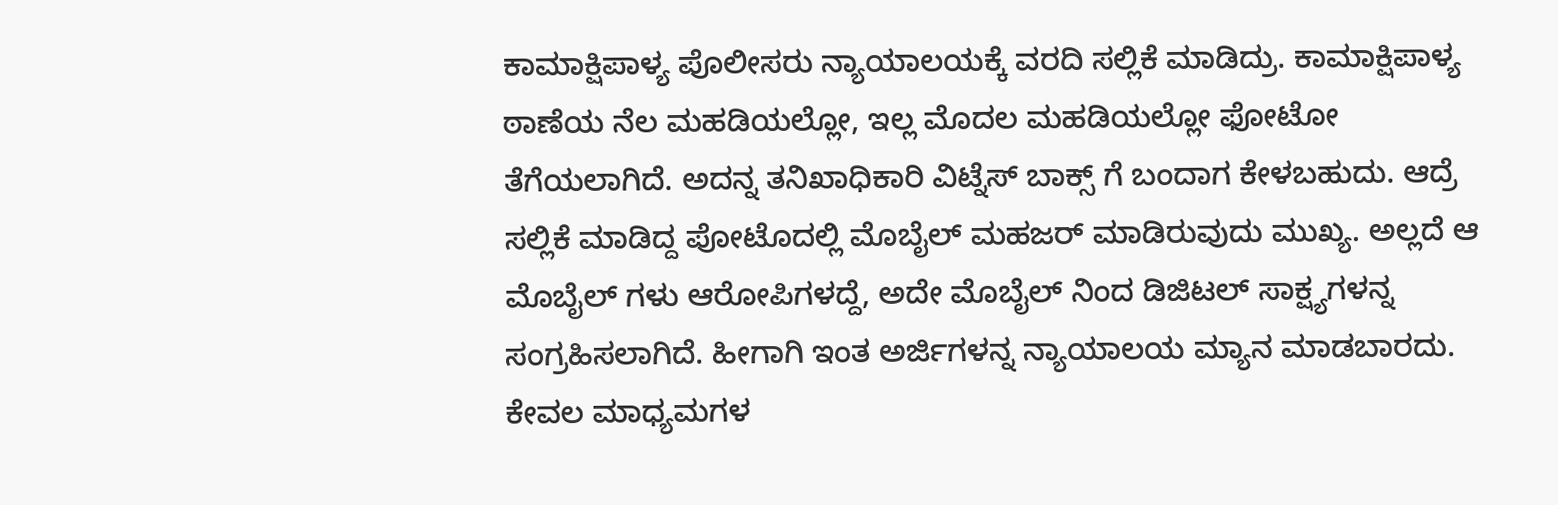ಕಾಮಾಕ್ಷಿಪಾಳ್ಯ ಪೊಲೀಸರು ನ್ಯಾಯಾಲಯಕ್ಕೆ ವರದಿ ಸಲ್ಲಿಕೆ ಮಾಡಿದ್ರು. ಕಾಮಾಕ್ಷಿಪಾಳ್ಯ ಠಾಣೆಯ ನೆಲ ಮಹಡಿಯಲ್ಲೋ, ಇಲ್ಲ ಮೊದಲ ಮಹಡಿಯಲ್ಲೋ ಫೋಟೋ ತೆಗೆಯಲಾಗಿದೆ. ಅದನ್ನ ತನಿಖಾಧಿಕಾರಿ ವಿಟ್ನೆಸ್ ಬಾಕ್ಸ್ ಗೆ ಬಂದಾಗ ಕೇಳಬಹುದು. ಆದ್ರೆ ಸಲ್ಲಿಕೆ ಮಾಡಿದ್ದ ಪೋಟೊದಲ್ಲಿ ಮೊಬೈಲ್ ಮಹಜರ್ ಮಾಡಿರುವುದು ಮುಖ್ಯ. ಅಲ್ಲದೆ ಆ ಮೊಬೈಲ್ ಗಳು ಆರೋಪಿಗಳದ್ದೆ, ಅದೇ ಮೊಬೈಲ್ ನಿಂದ ಡಿಜಿಟಲ್ ಸಾಕ್ಷ್ಯಗಳನ್ನ ಸಂಗ್ರಹಿಸಲಾಗಿದೆ. ಹೀಗಾಗಿ ಇಂತ ಅರ್ಜಿಗಳನ್ನ ನ್ಯಾಯಾಲಯ ಮ್ಯಾನ ಮಾಡಬಾರದು. ಕೇವಲ ಮಾಧ್ಯಮಗಳ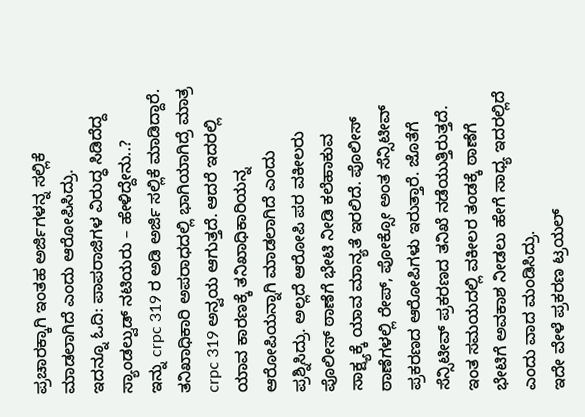ಪ್ರಚಾರಕ್ಕಾಗಿ ಇಂತಹ ಅರ್ಜಿಗಳನ್ನ ಸಲ್ಲಿಕೆ ಮಾಡಲಾಗಿದೆ ಎಂದು ಆರೋಪಿಸಿದ್ರು.
ಇದನ್ನೂ ಓದಿ: ಪಾಪರಾಜಿಗಳ ವಿರುದ್ಧ ಸಿಡಿದೆದ್ದ ಸ್ಯಾಂಡಲ್ವುಡ್ ನಟಿಯರು – ಹೇಳಿದ್ದೇನು..?
ಇನ್ನು crpc 319 ರ ಅಡಿ ಅರ್ಜಿ ಸಲ್ಲಿಕೆ ಮಾಡಿದ್ದಾರೆ. ತನಿಖಾಧಿಕಾರಿ ಅಪರಾಧದಲ್ಲಿ ಭಾಗಿಯಾಗಿದ್ರೆ ಮಾತ್ರ crpc 319 ಅನ್ವಯ ಆಗುತ್ತದೆ. ಆದರೆ ಇದರಲ್ಲಿ ಯಾವ ಕಾರಣಕ್ಕೆ ತನಿಖಾಧಿಕಾರಿಯನ್ನ ಆರೋಪಿಯನ್ನಾಗಿ ಮಾಡಲಾಗಿದೆ ಎಂದು ಪ್ರಶ್ನಿಸಿದ್ರು. ಅಲ್ಲದೆ ಆರೋಪಿ ಪರ ವಕೀಲರು ಪೊಲೀಸ್ ಠಾಣೆಗೆ ಭೇಟಿ ನೀಡಿ ಕಲೆಹಾಕುವ ಸಾಕ್ಷ್ಯಕ್ಕೆ ಯಾವ ಮಾನ್ಯತೆ ಇರಲಿದೆ. ಪೊಲೀಸ್ ಠಾಣೆಗಳಲ್ಲಿ ರೇಪ್, ಪೋಕ್ಸೋ ಅಂತ ಸೆನ್ಸಿಟೀವ್ ಪ್ರಕರಣದ ಆರೋಪಿಗಳು ಇರುತ್ತಾರೆ. ಜೊತೆಗೆ ಸೆನ್ಸಿಟೀವ್ ಪ್ರಕರಣದ ತನಿಖೆ ನಡೆಯುತ್ತಿರುತ್ತದೆ. ಇಂತ ಸಮಯದಲ್ಲಿ ವಕೀಲರ ತಂಡಕ್ಕೆ ಠಾಣೆಗೆ ಭೇಟಿಗೆ ಅವಕಾಶ ನೀಡಲು ಹೇಗೆ ಸಾಧ್ಯ ಇದರಲ್ಲಿದೆ ಎಂದು ವಾದ ಮಂಡಿಸಿದ್ರು.
ಇದೇ ವೇಳೆ ಪ್ರಕರಣ ಟ್ರಯಲ್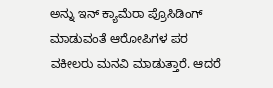ಅನ್ನು ಇನ್ ಕ್ಯಾಮೆರಾ ಪ್ರೊಸಿಡಿಂಗ್ ಮಾಡುವಂತೆ ಆರೋಪಿಗಳ ಪರ ವಕೀಲರು ಮನವಿ ಮಾಡುತ್ತಾರೆ. ಆದರೆ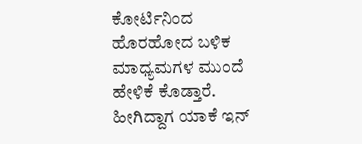ಕೋರ್ಟಿನಿಂದ ಹೊರಹೋದ ಬಳಿಕ ಮಾಧ್ಯಮಗಳ ಮುಂದೆ ಹೇಳಿಕೆ ಕೊಡ್ತಾರೆ. ಹೀಗಿದ್ದಾಗ ಯಾಕೆ ಇನ್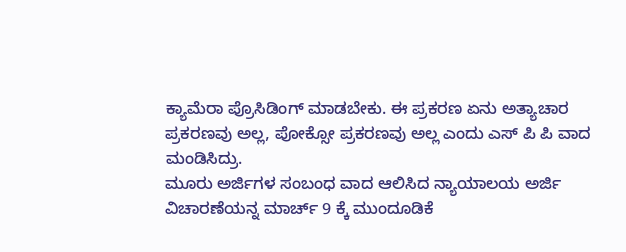ಕ್ಯಾಮೆರಾ ಪ್ರೊಸಿಡಿಂಗ್ ಮಾಡಬೇಕು. ಈ ಪ್ರಕರಣ ಏನು ಅತ್ಯಾಚಾರ ಪ್ರಕರಣವು ಅಲ್ಲ, ಪೋಕ್ಸೋ ಪ್ರಕರಣವು ಅಲ್ಲ ಎಂದು ಎಸ್ ಪಿ ಪಿ ವಾದ ಮಂಡಿಸಿದ್ರು.
ಮೂರು ಅರ್ಜಿಗಳ ಸಂಬಂಧ ವಾದ ಆಲಿಸಿದ ನ್ಯಾಯಾಲಯ ಅರ್ಜಿ ವಿಚಾರಣೆಯನ್ನ ಮಾರ್ಚ್ 9 ಕ್ಕೆ ಮುಂದೂಡಿಕೆ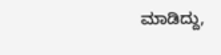ಮಾಡಿದ್ದು,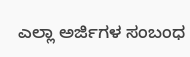ಎಲ್ಲಾ ಅರ್ಜಿಗಳ ಸಂಬಂಧ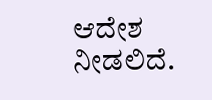ಆದೇಶ ನೀಡಲಿದೆ.